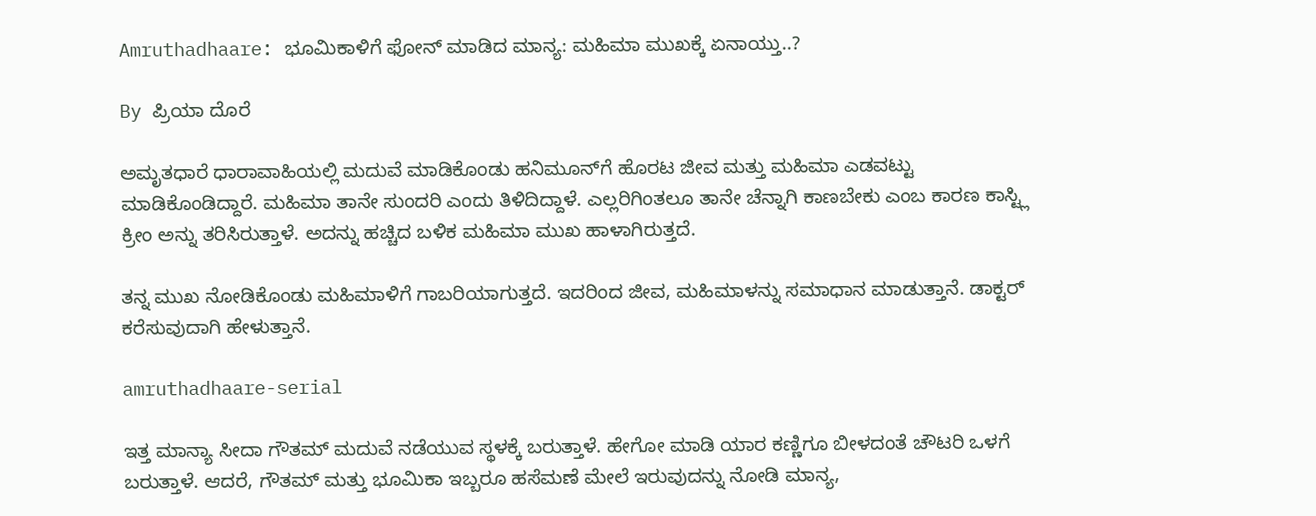Amruthadhaare: ಭೂಮಿಕಾಳಿಗೆ ಫೋನ್ ಮಾಡಿದ ಮಾನ್ಯ: ಮಹಿಮಾ ಮುಖಕ್ಕೆ ಏನಾಯ್ತು..?

By ಪ್ರಿಯಾ ದೊರೆ

ಅಮೃತಧಾರೆ ಧಾರಾವಾಹಿಯಲ್ಲಿ ಮದುವೆ ಮಾಡಿಕೊಂಡು ಹನಿಮೂನ್‌ಗೆ ಹೊರಟ ಜೀವ ಮತ್ತು ಮಹಿಮಾ ಎಡವಟ್ಟು ಮಾಡಿಕೊಂಡಿದ್ದಾರೆ. ಮಹಿಮಾ ತಾನೇ ಸುಂದರಿ ಎಂದು ತಿಳಿದಿದ್ದಾಳೆ. ಎಲ್ಲರಿಗಿಂತಲೂ ತಾನೇ ಚೆನ್ನಾಗಿ ಕಾಣಬೇಕು ಎಂಬ ಕಾರಣ ಕಾಸ್ಟ್ಲಿ ಕ್ರೀಂ ಅನ್ನು ತರಿಸಿರುತ್ತಾಳೆ. ಅದನ್ನು ಹಚ್ಚಿದ ಬಳಿಕ ಮಹಿಮಾ ಮುಖ ಹಾಳಾಗಿರುತ್ತದೆ.

ತನ್ನ ಮುಖ ನೋಡಿಕೊಂಡು ಮಹಿಮಾಳಿಗೆ ಗಾಬರಿಯಾಗುತ್ತದೆ. ಇದರಿಂದ ಜೀವ, ಮಹಿಮಾಳನ್ನು ಸಮಾಧಾನ ಮಾಡುತ್ತಾನೆ. ಡಾಕ್ಟರ್‌ ಕರೆಸುವುದಾಗಿ ಹೇಳುತ್ತಾನೆ.

amruthadhaare-serial

ಇತ್ತ ಮಾನ್ಯಾ ಸೀದಾ ಗೌತಮ್ ಮದುವೆ ನಡೆಯುವ ಸ್ಥಳಕ್ಕೆ ಬರುತ್ತಾಳೆ. ಹೇಗೋ ಮಾಡಿ ಯಾರ ಕಣ್ಣಿಗೂ ಬೀಳದಂತೆ ಚೌಟರಿ ಒಳಗೆ ಬರುತ್ತಾಳೆ. ಆದರೆ, ಗೌತಮ್ ಮತ್ತು ಭೂಮಿಕಾ ಇಬ್ಬರೂ ಹಸೆಮಣೆ ಮೇಲೆ ಇರುವುದನ್ನು ನೋಡಿ ಮಾನ್ಯ,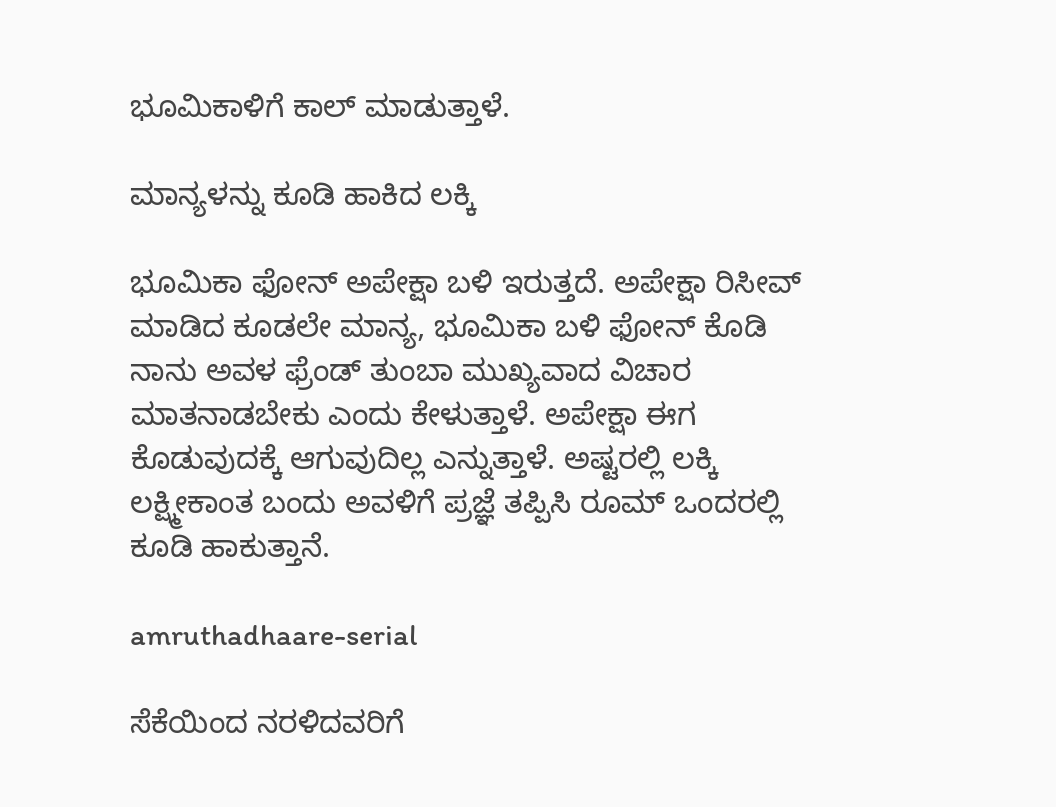ಭೂಮಿಕಾಳಿಗೆ ಕಾಲ್ ಮಾಡುತ್ತಾಳೆ.

ಮಾನ್ಯಳನ್ನು ಕೂಡಿ ಹಾಕಿದ ಲಕ್ಕಿ

ಭೂಮಿಕಾ ಫೋನ್ ಅಪೇಕ್ಷಾ ಬಳಿ ಇರುತ್ತದೆ. ಅಪೇಕ್ಷಾ ರಿಸೀವ್ ಮಾಡಿದ ಕೂಡಲೇ ಮಾನ್ಯ, ಭೂಮಿಕಾ ಬಳಿ ಫೋನ್ ಕೊಡಿ ನಾನು ಅವಳ ಫ್ರೆಂಡ್ ತುಂಬಾ ಮುಖ್ಯವಾದ ವಿಚಾರ ಮಾತನಾಡಬೇಕು ಎಂದು ಕೇಳುತ್ತಾಳೆ. ಅಪೇಕ್ಷಾ ಈಗ ಕೊಡುವುದಕ್ಕೆ ಆಗುವುದಿಲ್ಲ ಎನ್ನುತ್ತಾಳೆ. ಅಷ್ಟರಲ್ಲಿ ಲಕ್ಕಿ ಲಕ್ಷ್ಮೀಕಾಂತ ಬಂದು ಅವಳಿಗೆ ಪ್ರಜ್ಞೆ ತಪ್ಪಿಸಿ ರೂಮ್ ಒಂದರಲ್ಲಿ ಕೂಡಿ ಹಾಕುತ್ತಾನೆ.

amruthadhaare-serial

ಸೆಕೆಯಿಂದ ನರಳಿದವರಿಗೆ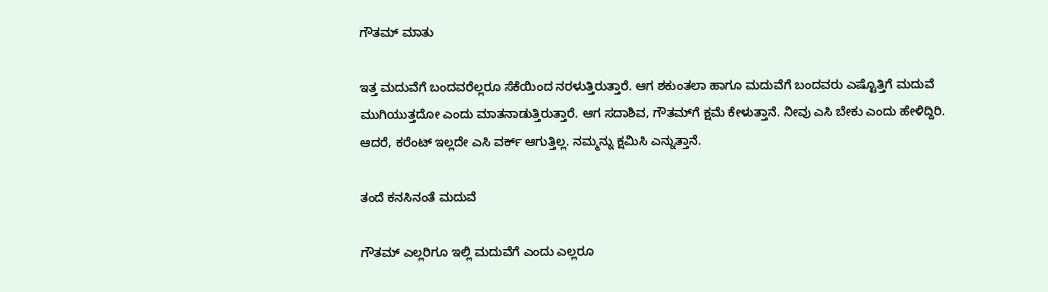ಗೌತಮ್ ಮಾತು

ಇತ್ತ ಮದುವೆಗೆ ಬಂದವರೆಲ್ಲರೂ ಸೆಕೆಯಿಂದ ನರಳುತ್ತಿರುತ್ತಾರೆ. ಆಗ ಶಕುಂತಲಾ ಹಾಗೂ ಮದುವೆಗೆ ಬಂದವರು ಎಷ್ಟೊತ್ತಿಗೆ ಮದುವೆ ಮುಗಿಯುತ್ತದೋ ಎಂದು ಮಾತನಾಡುತ್ತಿರುತ್ತಾರೆ. ಆಗ ಸದಾಶಿವ, ಗೌತಮ್‌ಗೆ ಕ್ಷಮೆ ಕೇಳುತ್ತಾನೆ. ನೀವು ಎಸಿ ಬೇಕು ಎಂದು ಹೇಳಿದ್ದಿರಿ. ಆದರೆ, ಕರೆಂಟ್ ಇಲ್ಲದೇ ಎಸಿ ವರ್ಕ್ ಆಗುತ್ತಿಲ್ಲ. ನಮ್ಮನ್ನು ಕ್ಷಮಿಸಿ ಎನ್ನುತ್ತಾನೆ.

ತಂದೆ ಕನಸಿನಂತೆ ಮದುವೆ

ಗೌತಮ್ ಎಲ್ಲರಿಗೂ ಇಲ್ಲಿ ಮದುವೆಗೆ ಎಂದು ಎಲ್ಲರೂ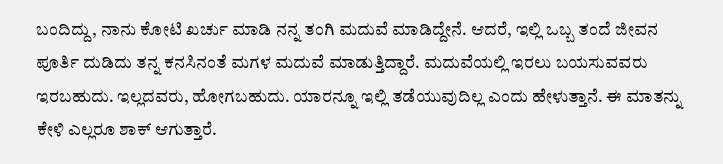ಬಂದಿದ್ದು, ನಾನು ಕೋಟಿ ಖರ್ಚು ಮಾಡಿ ನನ್ನ ತಂಗಿ ಮದುವೆ ಮಾಡಿದ್ದೇನೆ. ಆದರೆ, ಇಲ್ಲಿ ಒಬ್ಬ ತಂದೆ ಜೀವನ ಪೂರ್ತಿ ದುಡಿದು ತನ್ನ ಕನಸಿನಂತೆ ಮಗಳ ಮದುವೆ ಮಾಡುತ್ತಿದ್ದಾರೆ. ಮದುವೆಯಲ್ಲಿ ಇರಲು ಬಯಸುವವರು ಇರಬಹುದು. ಇಲ್ಲದವರು, ಹೋಗಬಹುದು. ಯಾರನ್ನೂ ಇಲ್ಲಿ ತಡೆಯುವುದಿಲ್ಲ ಎಂದು ಹೇಳುತ್ತಾನೆ. ಈ ಮಾತನ್ನು ಕೇಳಿ ಎಲ್ಲರೂ ಶಾಕ್ ಆಗುತ್ತಾರೆ.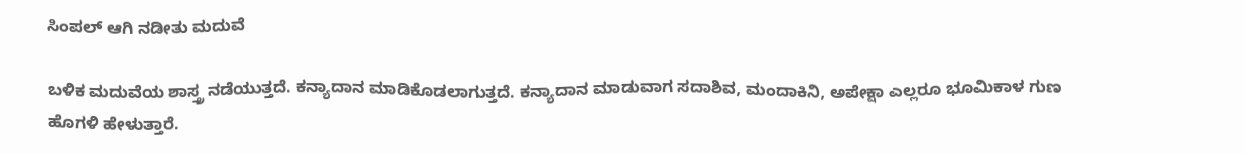ಸಿಂಪಲ್ ಆಗಿ ನಡೀತು ಮದುವೆ

ಬಳಿಕ ಮದುವೆಯ ಶಾಸ್ತ್ರ ನಡೆಯುತ್ತದೆ. ಕನ್ಯಾದಾನ ಮಾಡಿಕೊಡಲಾಗುತ್ತದೆ. ಕನ್ಯಾದಾನ ಮಾಡುವಾಗ ಸದಾಶಿವ, ಮಂದಾಕಿನಿ, ಅಪೇಕ್ಷಾ ಎಲ್ಲರೂ ಭೂಮಿಕಾಳ ಗುಣ ಹೊಗಳಿ ಹೇಳುತ್ತಾರೆ.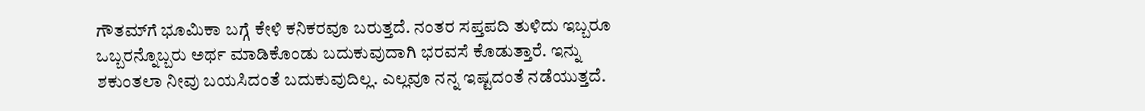ಗೌತಮ್‌ಗೆ ಭೂಮಿಕಾ ಬಗ್ಗೆ ಕೇಳಿ ಕನಿಕರವೂ ಬರುತ್ತದೆ. ನಂತರ ಸಪ್ತಪದಿ ತುಳಿದು ಇಬ್ಬರೂ ಒಬ್ಬರನ್ನೊಬ್ಬರು ಅರ್ಥ ಮಾಡಿಕೊಂಡು ಬದುಕುವುದಾಗಿ ಭರವಸೆ ಕೊಡುತ್ತಾರೆ. ಇನ್ನು ಶಕುಂತಲಾ ನೀವು ಬಯಸಿದಂತೆ ಬದುಕುವುದಿಲ್ಲ. ಎಲ್ಲವೂ ನನ್ನ ಇಷ್ಟದಂತೆ ನಡೆಯುತ್ತದೆ.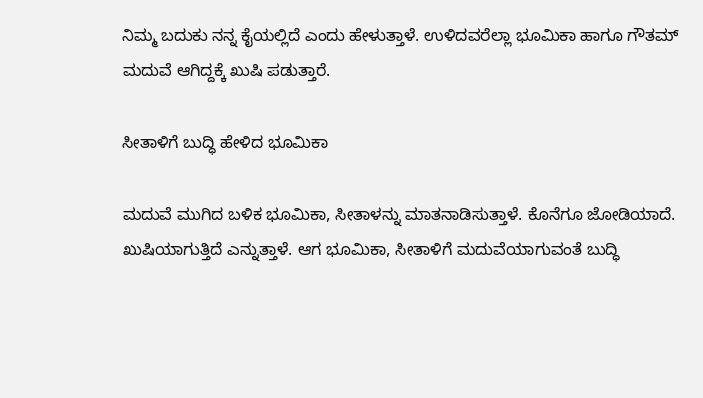ನಿಮ್ಮ ಬದುಕು ನನ್ನ ಕೈಯಲ್ಲಿದೆ ಎಂದು ಹೇಳುತ್ತಾಳೆ. ಉಳಿದವರೆಲ್ಲಾ ಭೂಮಿಕಾ ಹಾಗೂ ಗೌತಮ್ ಮದುವೆ ಆಗಿದ್ದಕ್ಕೆ ಖುಷಿ ಪಡುತ್ತಾರೆ.

ಸೀತಾಳಿಗೆ ಬುದ್ಧಿ ಹೇಳಿದ ಭೂಮಿಕಾ

ಮದುವೆ ಮುಗಿದ ಬಳಿಕ ಭೂಮಿಕಾ, ಸೀತಾಳನ್ನು ಮಾತನಾಡಿಸುತ್ತಾಳೆ. ಕೊನೆಗೂ ಜೋಡಿಯಾದೆ. ಖುಷಿಯಾಗುತ್ತಿದೆ ಎನ್ನುತ್ತಾಳೆ. ಆಗ ಭೂಮಿಕಾ, ಸೀತಾಳಿಗೆ ಮದುವೆಯಾಗುವಂತೆ ಬುದ್ಧಿ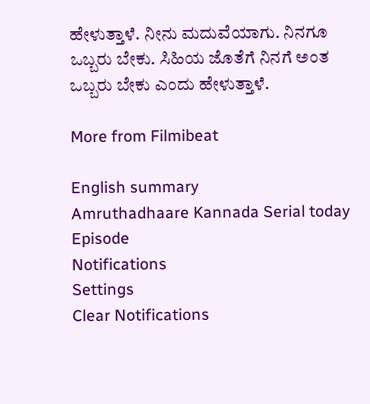ಹೇಳುತ್ತಾಳೆ. ನೀನು ಮದುವೆಯಾಗು. ನಿನಗೂ ಒಬ್ಬರು ಬೇಕು. ಸಿಹಿಯ ಜೊತೆಗೆ ನಿನಗೆ ಅಂತ ಒಬ್ಬರು ಬೇಕು ಎಂದು ಹೇಳುತ್ತಾಳೆ.

More from Filmibeat

English summary
Amruthadhaare Kannada Serial today Episode
Notifications
Settings
Clear Notifications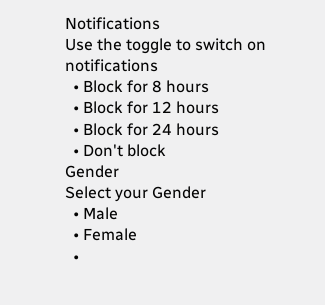Notifications
Use the toggle to switch on notifications
  • Block for 8 hours
  • Block for 12 hours
  • Block for 24 hours
  • Don't block
Gender
Select your Gender
  • Male
  • Female
  •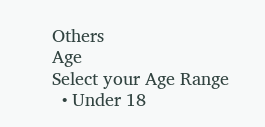Others
Age
Select your Age Range
  • Under 18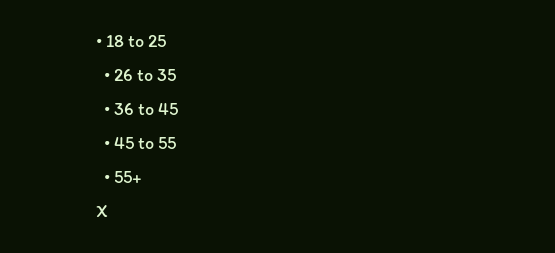• 18 to 25
  • 26 to 35
  • 36 to 45
  • 45 to 55
  • 55+
X